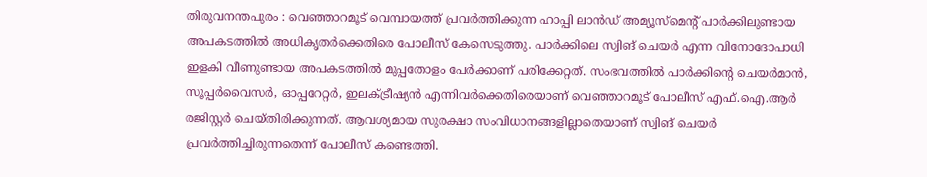തിരുവനന്തപുരം : വെഞ്ഞാറമൂട് വെമ്പായത്ത് പ്രവർത്തിക്കുന്ന ഹാപ്പി ലാൻഡ് അമ്യൂസ്മെന്റ് പാർക്കിലുണ്ടായ അപകടത്തിൽ അധികൃതർക്കെതിരെ പോലീസ് കേസെടുത്തു. പാർക്കിലെ സ്വിങ് ചെയർ എന്ന വിനോദോപാധി ഇളകി വീണുണ്ടായ അപകടത്തിൽ മുപ്പതോളം പേർക്കാണ് പരിക്കേറ്റത്. സംഭവത്തിൽ പാർക്കിന്റെ ചെയർമാൻ, സൂപ്പർവൈസർ, ഓപ്പറേറ്റർ, ഇലക്ട്രീഷ്യൻ എന്നിവർക്കെതിരെയാണ് വെഞ്ഞാറമൂട് പോലീസ് എഫ്.ഐ.ആർ രജിസ്റ്റർ ചെയ്തിരിക്കുന്നത്. ആവശ്യമായ സുരക്ഷാ സംവിധാനങ്ങളില്ലാതെയാണ് സ്വിങ് ചെയർ പ്രവർത്തിച്ചിരുന്നതെന്ന് പോലീസ് കണ്ടെത്തി.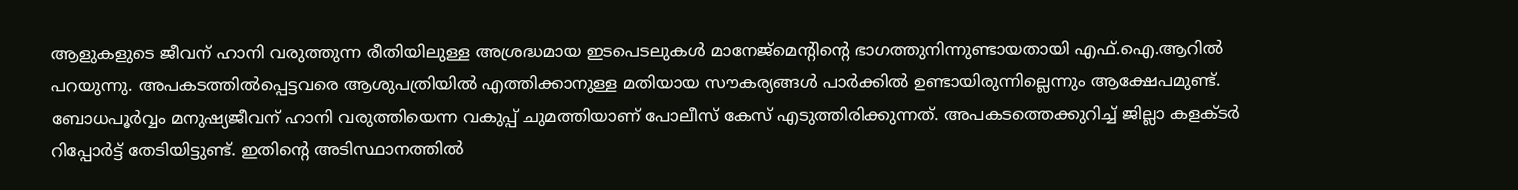ആളുകളുടെ ജീവന് ഹാനി വരുത്തുന്ന രീതിയിലുള്ള അശ്രദ്ധമായ ഇടപെടലുകൾ മാനേജ്മെന്റിന്റെ ഭാഗത്തുനിന്നുണ്ടായതായി എഫ്.ഐ.ആറിൽ പറയുന്നു. അപകടത്തിൽപ്പെട്ടവരെ ആശുപത്രിയിൽ എത്തിക്കാനുള്ള മതിയായ സൗകര്യങ്ങൾ പാർക്കിൽ ഉണ്ടായിരുന്നില്ലെന്നും ആക്ഷേപമുണ്ട്. ബോധപൂർവ്വം മനുഷ്യജീവന് ഹാനി വരുത്തിയെന്ന വകുപ്പ് ചുമത്തിയാണ് പോലീസ് കേസ് എടുത്തിരിക്കുന്നത്. അപകടത്തെക്കുറിച്ച് ജില്ലാ കളക്ടർ റിപ്പോർട്ട് തേടിയിട്ടുണ്ട്. ഇതിന്റെ അടിസ്ഥാനത്തിൽ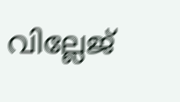വില്ലേജ്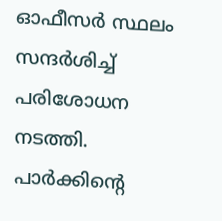ഓഫീസർ സ്ഥലം സന്ദർശിച്ച് പരിശോധന നടത്തി. പാർക്കിന്റെ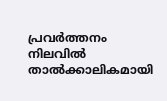പ്രവർത്തനം നിലവിൽ താൽക്കാലികമായി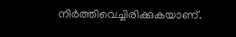നിർത്തിവെച്ചിരിക്കുകയാണ്.